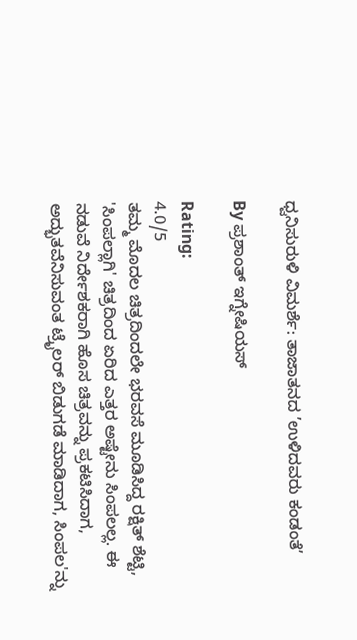ಧ್ವನಿಸುರುಳಿ ವಿಮರ್ಶೆ: ತಾಜಾತನದ ’ಉಳಿದವರು ಕಂಡಂತೆ’

By ಪ್ರಶಾಂತ್ ಇಗ್ನೇಷಿಯಸ್

Rating:
4.0/5
ತಮ್ಮ ಮೊದಲ ಚಿತ್ರದಿಂದಲೇ ಭರವಸೆ ಮೂಡಿಸಿದ್ದ ರಕ್ಷಿತ್ ಶೆಟ್ಟಿ, 'ಸಿಂಪಲ್ಲಾಗಿ' ಚಿತ್ರದಿಂದ ಏರಿದ ಎತ್ತರ ಅಷ್ಟೇನು ಸಿಂಪಲಲ್ಲ. ಈ ನಡುವೆ ನಿರ್ದೇಶಕರಾಗಿ ಹೊಸ ಚಿತ್ರವನ್ನು ಪ್ರಕಟಿಸಿದಾಗ, ಅದ್ಭುತವೆನಿಸುವಂತ ಟ್ರೈಲರ್ ಬಿಡುಗಡೆ ಮಾಡಿದಾಗ, ಸಿಂಪಲ'ನ್ನು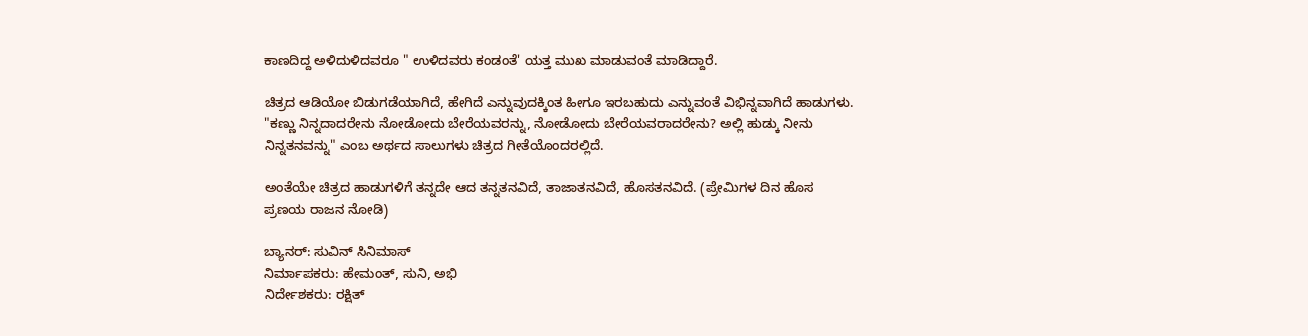ಕಾಣದಿದ್ದ ಅಳಿದುಳಿದವರೂ " ಉಳಿದವರು ಕಂಡಂತೆ' ಯತ್ತ ಮುಖ ಮಾಡುವಂತೆ ಮಾಡಿದ್ದಾರೆ.

ಚಿತ್ರದ ಆಡಿಯೋ ಬಿಡುಗಡೆಯಾಗಿದೆ, ಹೇಗಿದೆ ಎನ್ನುವುದಕ್ಕಿಂತ ಹೀಗೂ ಇರಬಹುದು ಎನ್ನುವಂತೆ ವಿಭಿನ್ನವಾಗಿದೆ ಹಾಡುಗಳು. "ಕಣ್ಣು ನಿನ್ನದಾದರೇನು ನೋಡೋದು ಬೇರೆಯವರನ್ನು, ನೋಡೋದು ಬೇರೆಯವರಾದರೇನು? ಅಲ್ಲಿ ಹುಡ್ಕು ನೀನು ನಿನ್ನತನವನ್ನು" ಎಂಬ ಅರ್ಥದ ಸಾಲುಗಳು ಚಿತ್ರದ ಗೀತೆಯೊಂದರಲ್ಲಿದೆ.

ಅಂತೆಯೇ ಚಿತ್ರದ ಹಾಡುಗಳಿಗೆ ತನ್ನದೇ ಆದ ತನ್ನತನವಿದೆ, ತಾಜಾತನವಿದೆ, ಹೊಸತನವಿದೆ. (ಪ್ರೇಮಿಗಳ ದಿನ ಹೊಸ ಪ್ರಣಯ ರಾಜನ ನೋಡಿ)

ಬ್ಯಾನರ್: ಸುವಿನ್ ಸಿನಿಮಾಸ್
ನಿರ್ಮಾಪಕರು: ಹೇಮಂತ್, ಸುನಿ, ಅಭಿ
ನಿರ್ದೇಶಕರು: ರಕ್ಷಿತ್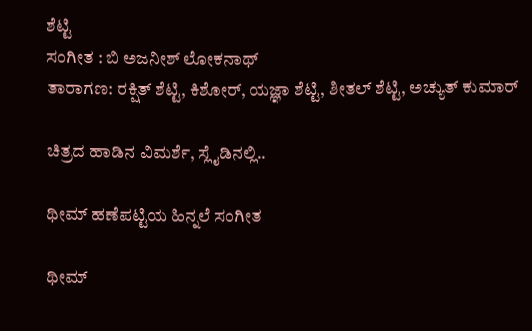ಶೆಟ್ಟಿ
ಸಂಗೀತ : ಬಿ ಅಜನೀಶ್ ಲೋಕನಾಥ್
ತಾರಾಗಣ: ರಕ್ಷಿತ್ ಶೆಟ್ಟಿ, ಕಿಶೋರ್, ಯಜ್ಞಾ ಶೆಟ್ಟಿ, ಶೀತಲ್ ಶೆಟ್ಟಿ, ಅಚ್ಯುತ್ ಕುಮಾರ್

ಚಿತ್ರದ ಹಾಡಿನ ವಿಮರ್ಶೆ, ಸ್ಲೈಡಿನಲ್ಲಿ..

ಥೀಮ್ ಹಣೆಪಟ್ಟಿಯ ಹಿನ್ನಲೆ ಸಂಗೀತ

ಥೀಮ್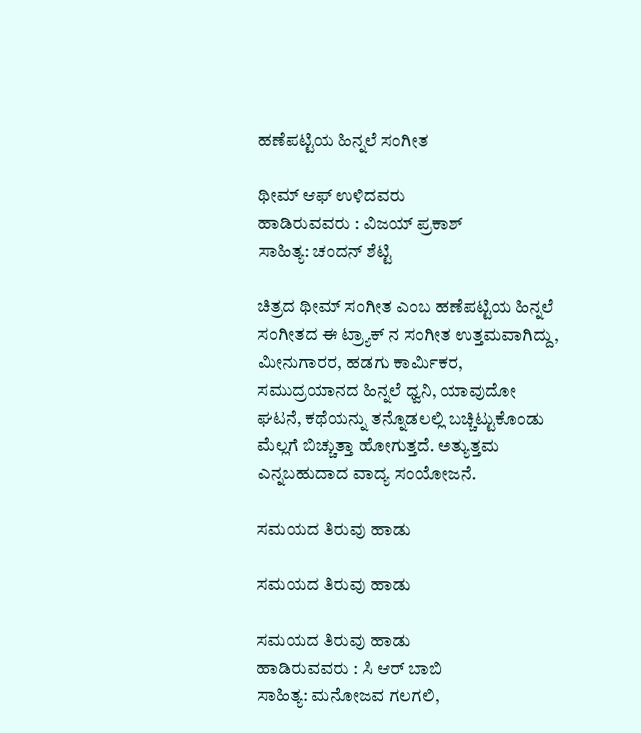ಹಣೆಪಟ್ಟಿಯ ಹಿನ್ನಲೆ ಸಂಗೀತ

ಥೀಮ್ ಆಫ್ ಉಳಿದವರು
ಹಾಡಿರುವವರು : ವಿಜಯ್ ಪ್ರಕಾಶ್
ಸಾಹಿತ್ಯ: ಚಂದನ್ ಶೆಟ್ಟಿ

ಚಿತ್ರದ ಥೀಮ್ ಸಂಗೀತ ಎಂಬ ಹಣೆಪಟ್ಟಿಯ ಹಿನ್ನಲೆ ಸಂಗೀತದ ಈ ಟ್ರ್ಯಾಕ್ ನ ಸಂಗೀತ ಉತ್ತಮವಾಗಿದ್ದು, ಮೀನುಗಾರರ, ಹಡಗು ಕಾರ್ಮಿಕರ, ಸಮುದ್ರಯಾನದ ಹಿನ್ನಲೆ ಧ್ವನಿ, ಯಾವುದೋ ಘಟನೆ, ಕಥೆಯನ್ನು ತನ್ನೊಡಲಲ್ಲಿ ಬಚ್ಚಿಟ್ಟುಕೊಂಡು ಮೆಲ್ಲಗೆ ಬಿಚ್ಚುತ್ತಾ ಹೋಗುತ್ತದೆ. ಅತ್ಯುತ್ತಮ ಎನ್ನಬಹುದಾದ ವಾದ್ಯ ಸಂಯೋಜನೆ.

ಸಮಯದ ತಿರುವು ಹಾಡು

ಸಮಯದ ತಿರುವು ಹಾಡು

ಸಮಯದ ತಿರುವು ಹಾಡು
ಹಾಡಿರುವವರು : ಸಿ ಆರ್ ಬಾಬಿ
ಸಾಹಿತ್ಯ: ಮನೋಜವ ಗಲಗಲಿ,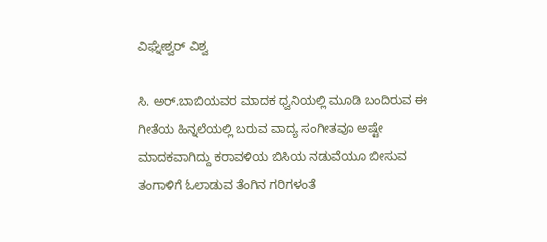ವಿಘ್ನೇಶ್ವರ್ ವಿಶ್ವ

ಸಿ. ಅರ್.ಬಾಬಿಯವರ ಮಾದಕ ಧ್ವನಿಯಲ್ಲಿ ಮೂಡಿ ಬಂದಿರುವ ಈ ಗೀತೆಯ ಹಿನ್ನಲೆಯಲ್ಲಿ ಬರುವ ವಾದ್ಯ ಸಂಗೀತವೂ ಅಷ್ಟೇ ಮಾದಕವಾಗಿದ್ದು ಕರಾವಳಿಯ ಬಿಸಿಯ ನಡುವೆಯೂ ಬೀಸುವ ತಂಗಾಳಿಗೆ ಓಲಾಡುವ ತೆಂಗಿನ ಗರಿಗಳಂತೆ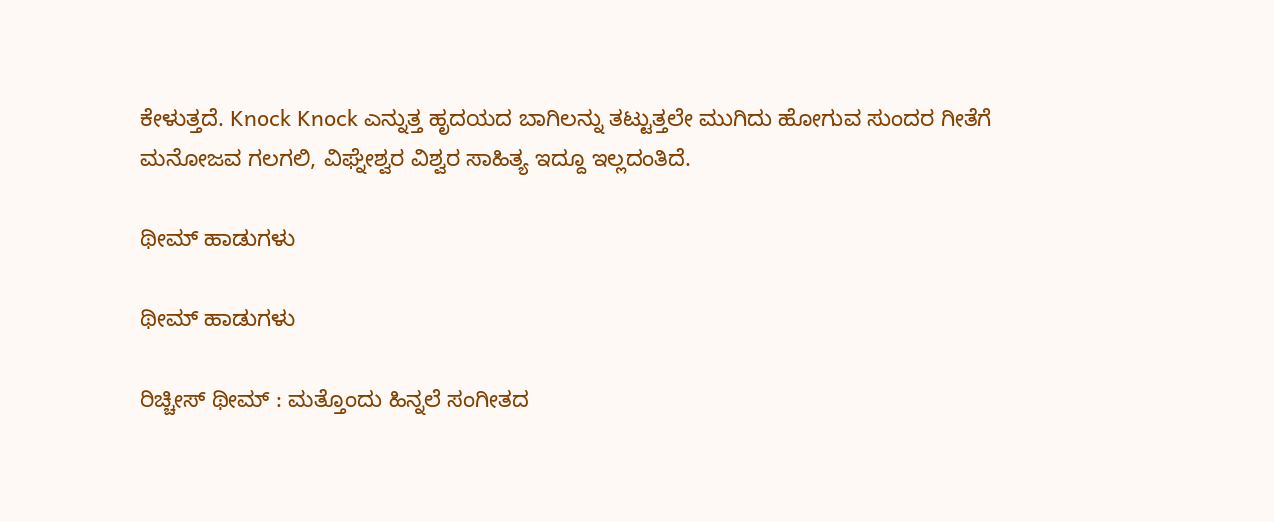ಕೇಳುತ್ತದೆ. Knock Knock ಎನ್ನುತ್ತ ಹೃದಯದ ಬಾಗಿಲನ್ನು ತಟ್ಟುತ್ತಲೇ ಮುಗಿದು ಹೋಗುವ ಸುಂದರ ಗೀತೆಗೆ ಮನೋಜವ ಗಲಗಲಿ, ವಿಘ್ನೇಶ್ವರ ವಿಶ್ವರ ಸಾಹಿತ್ಯ ಇದ್ದೂ ಇಲ್ಲದಂತಿದೆ.

ಥೀಮ್ ಹಾಡುಗಳು

ಥೀಮ್ ಹಾಡುಗಳು

ರಿಚ್ಚೀಸ್ ಥೀಮ್ : ಮತ್ತೊಂದು ಹಿನ್ನಲೆ ಸಂಗೀತದ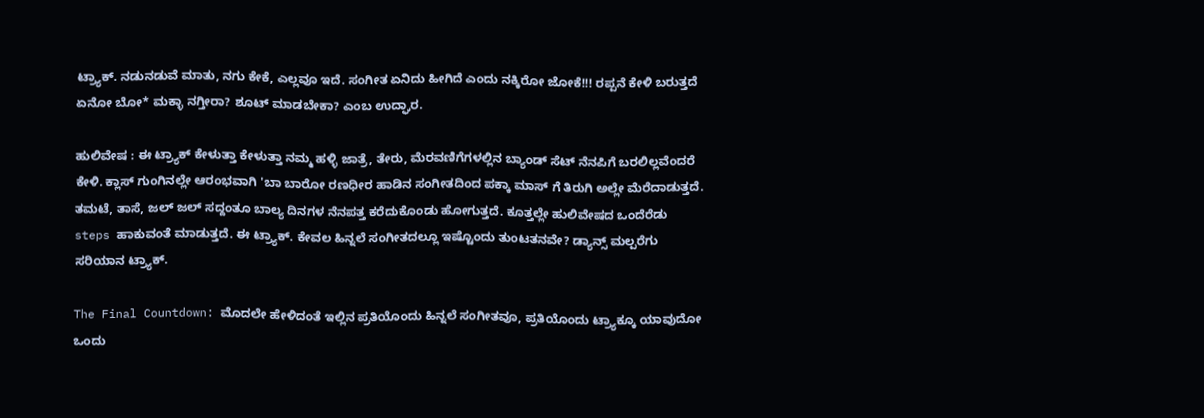ಟ್ರ್ಯಾಕ್. ನಡುನಡುವೆ ಮಾತು, ನಗು ಕೇಕೆ, ಎಲ್ಲವೂ ಇದೆ. ಸಂಗೀತ ಏನಿದು ಹೀಗಿದೆ ಎಂದು ನಕ್ಕಿರೋ ಜೋಕೆ!!! ರಪ್ಪನೆ ಕೇಳಿ ಬರುತ್ತದೆ ಏನೋ ಬೋ* ಮಕ್ಳಾ ನಗ್ತೀರಾ? ಶೂಟ್ ಮಾಡಬೇಕಾ? ಎಂಬ ಉದ್ಘಾರ.

ಹುಲಿವೇಷ : ಈ ಟ್ರ್ಯಾಕ್ ಕೇಳುತ್ತಾ ಕೇಳುತ್ತಾ ನಮ್ಮ ಹಳ್ಳಿ ಜಾತ್ರೆ, ತೇರು, ಮೆರವಣಿಗೆಗಳಲ್ಲಿನ ಬ್ಯಾಂಡ್ ಸೆಟ್ ನೆನಪಿಗೆ ಬರಲಿಲ್ಲವೆಂದರೆ ಕೇಳಿ. ಕ್ಲಾಸ್ ಗುಂಗಿನಲ್ಲೇ ಆರಂಭವಾಗಿ 'ಬಾ ಬಾರೋ ರಣಧೀರ ಹಾಡಿನ ಸಂಗೀತದಿಂದ ಪಕ್ಕಾ ಮಾಸ್ ಗೆ ತಿರುಗಿ ಅಲ್ಲೇ ಮೆರೆದಾಡುತ್ತದೆ. ತಮಟೆ, ತಾಸೆ, ಜಲ್ ಜಲ್ ಸದ್ದಂತೂ ಬಾಲ್ಯ ದಿನಗಳ ನೆನಪತ್ತ ಕರೆದುಕೊಂಡು ಹೋಗುತ್ತದೆ. ಕೂತ್ತಲ್ಲೇ ಹುಲಿವೇಷದ ಒಂದೆರೆಡು steps ಹಾಕುವಂತೆ ಮಾಡುತ್ತದೆ. ಈ ಟ್ರ್ಯಾಕ್. ಕೇವಲ ಹಿನ್ನಲೆ ಸಂಗೀತದಲ್ಲೂ ಇಷ್ಟೊಂದು ತುಂಟತನವೇ? ಡ್ಯಾನ್ಸ್ ಮಲ್ಪರೆಗು ಸರಿಯಾನ ಟ್ರ್ಯಾಕ್.

The Final Countdown: ಮೊದಲೇ ಹೇಳಿದಂತೆ ಇಲ್ಲಿನ ಪ್ರತಿಯೊಂದು ಹಿನ್ನಲೆ ಸಂಗೀತವೂ, ಪ್ರತಿಯೊಂದು ಟ್ರ್ಯಾಕ್ಕೂ ಯಾವುದೋ ಒಂದು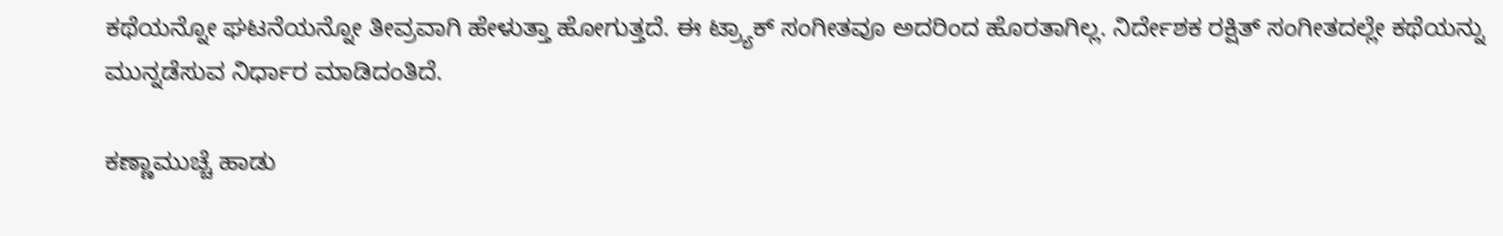ಕಥೆಯನ್ನೋ ಘಟನೆಯನ್ನೋ ತೀವ್ರವಾಗಿ ಹೇಳುತ್ತಾ ಹೋಗುತ್ತದೆ. ಈ ಟ್ರ್ಯಾಕ್ ಸಂಗೀತವೂ ಅದರಿಂದ ಹೊರತಾಗಿಲ್ಲ. ನಿರ್ದೇಶಕ ರಕ್ಷಿತ್ ಸಂಗೀತದಲ್ಲೇ ಕಥೆಯನ್ನು ಮುನ್ನಡೆಸುವ ನಿರ್ಧಾರ ಮಾಡಿದಂತಿದೆ.

ಕಣ್ಣಾಮುಚ್ಚೆ ಹಾಡು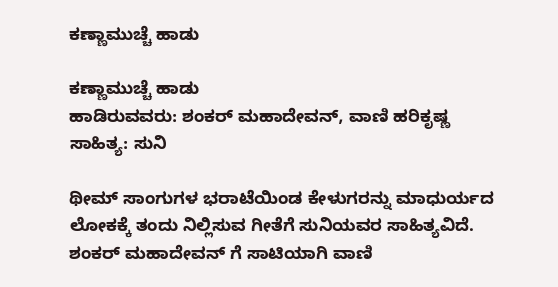ಕಣ್ಣಾಮುಚ್ಚೆ ಹಾಡು

ಕಣ್ಣಾಮುಚ್ಚೆ ಹಾಡು
ಹಾಡಿರುವವರು: ಶಂಕರ್ ಮಹಾದೇವನ್, ವಾಣಿ ಹರಿಕೃಷ್ಣ
ಸಾಹಿತ್ಯ: ಸುನಿ

ಥೀಮ್ ಸಾಂಗುಗಳ ಭರಾಟೆಯಿಂಡ ಕೇಳುಗರನ್ನು ಮಾಧುರ್ಯದ ಲೋಕಕ್ಕೆ ತಂದು ನಿಲ್ಲಿಸುವ ಗೀತೆಗೆ ಸುನಿಯವರ ಸಾಹಿತ್ಯವಿದೆ. ಶಂಕರ್ ಮಹಾದೇವನ್ ಗೆ ಸಾಟಿಯಾಗಿ ವಾಣಿ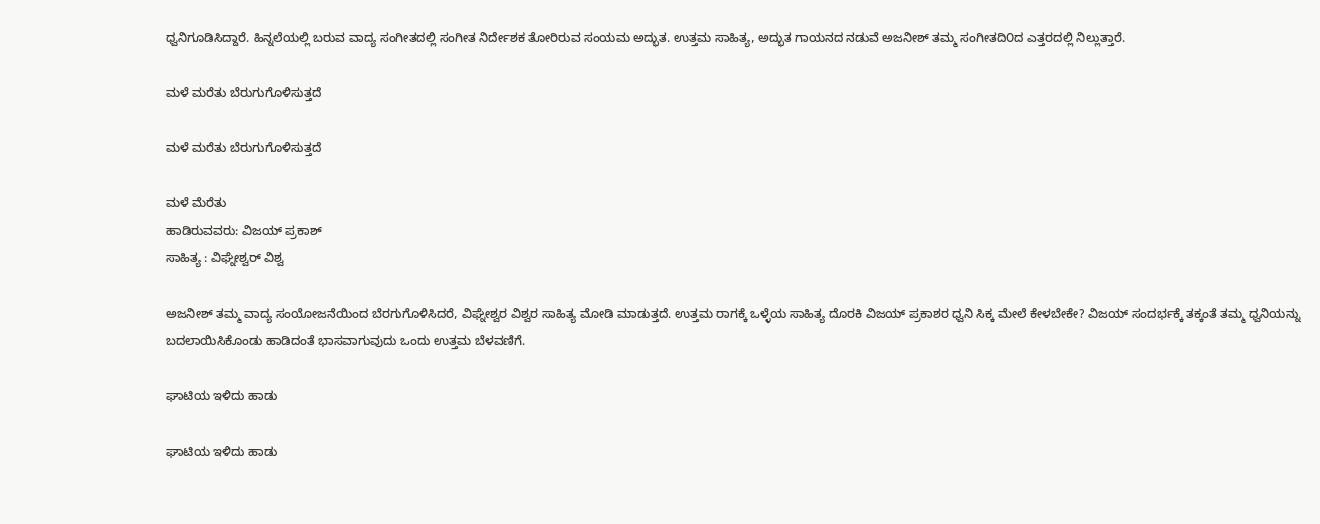ಧ್ವನಿಗೂಡಿಸಿದ್ದಾರೆ. ಹಿನ್ನಲೆಯಲ್ಲಿ ಬರುವ ವಾದ್ಯ ಸಂಗೀತದಲ್ಲಿ ಸಂಗೀತ ನಿರ್ದೇಶಕ ತೋರಿರುವ ಸಂಯಮ ಅದ್ಭುತ. ಉತ್ತಮ ಸಾಹಿತ್ಯ, ಅದ್ಭುತ ಗಾಯನದ ನಡುವೆ ಅಜನೀಶ್ ತಮ್ಮ ಸಂಗೀತದಿ೦ದ ಎತ್ತರದಲ್ಲಿ ನಿಲ್ಲುತ್ತಾರೆ.

ಮಳೆ ಮರೆತು ಬೆರುಗುಗೊಳಿಸುತ್ತದೆ

ಮಳೆ ಮರೆತು ಬೆರುಗುಗೊಳಿಸುತ್ತದೆ

ಮಳೆ ಮೆರೆತು
ಹಾಡಿರುವವರು: ವಿಜಯ್ ಪ್ರಕಾಶ್
ಸಾಹಿತ್ಯ : ವಿಘ್ನೇಶ್ವರ್ ವಿಶ್ವ

ಅಜನೀಶ್ ತಮ್ಮ ವಾದ್ಯ ಸಂಯೋಜನೆಯಿಂದ ಬೆರಗುಗೊಳಿಸಿದರೆ, ವಿಘ್ನೇಶ್ವರ ವಿಶ್ವರ ಸಾಹಿತ್ಯ ಮೋಡಿ ಮಾಡುತ್ತದೆ. ಉತ್ತಮ ರಾಗಕ್ಕೆ ಒಳ್ಳೆಯ ಸಾಹಿತ್ಯ ದೊರಕಿ ವಿಜಯ್ ಪ್ರಕಾಶರ ಧ್ವನಿ ಸಿಕ್ಕ ಮೇಲೆ ಕೇಳಬೇಕೇ? ವಿಜಯ್ ಸಂದರ್ಭಕ್ಕೆ ತಕ್ಕಂತೆ ತಮ್ಮ ಧ್ವನಿಯನ್ನು ಬದಲಾಯಿಸಿಕೊಂಡು ಹಾಡಿದಂತೆ ಭಾಸವಾಗುವುದು ಒಂದು ಉತ್ತಮ ಬೆಳವಣಿಗೆ.

ಘಾಟಿಯ ಇಳಿದು ಹಾಡು

ಘಾಟಿಯ ಇಳಿದು ಹಾಡು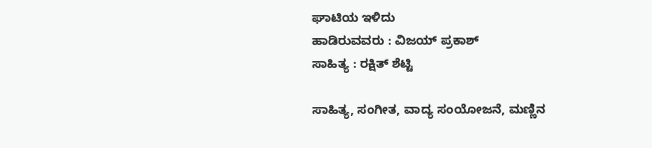ಘಾಟಿಯ ಇಳಿದು
ಹಾಡಿರುವವರು : ವಿಜಯ್ ಪ್ರಕಾಶ್
ಸಾಹಿತ್ಯ : ರಕ್ಷಿತ್ ಶೆಟ್ಟಿ

ಸಾಹಿತ್ಯ, ಸಂಗೀತ, ವಾದ್ಯ ಸಂಯೋಜನೆ, ಮಣ್ಣಿನ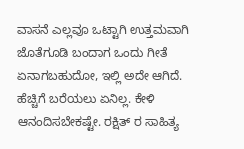ವಾಸನೆ ಎಲ್ಲವೂ ಒಟ್ಟಾಗಿ ಉತ್ತಮವಾಗಿ ಜೊತೆಗೂಡಿ ಬಂದಾಗ ಒಂದು ಗೀತೆ ಏನಾಗಬಹುದೋ, ಇಲ್ಲಿ ಅದೇ ಆಗಿದೆ. ಹೆಚ್ಚಿಗೆ ಬರೆಯಲು ಏನಿಲ್ಲ. ಕೇಳಿ ಆನಂದಿಸಬೇಕಷ್ಟೇ. ರಕ್ಷಿತ್ ರ ಸಾಹಿತ್ಯ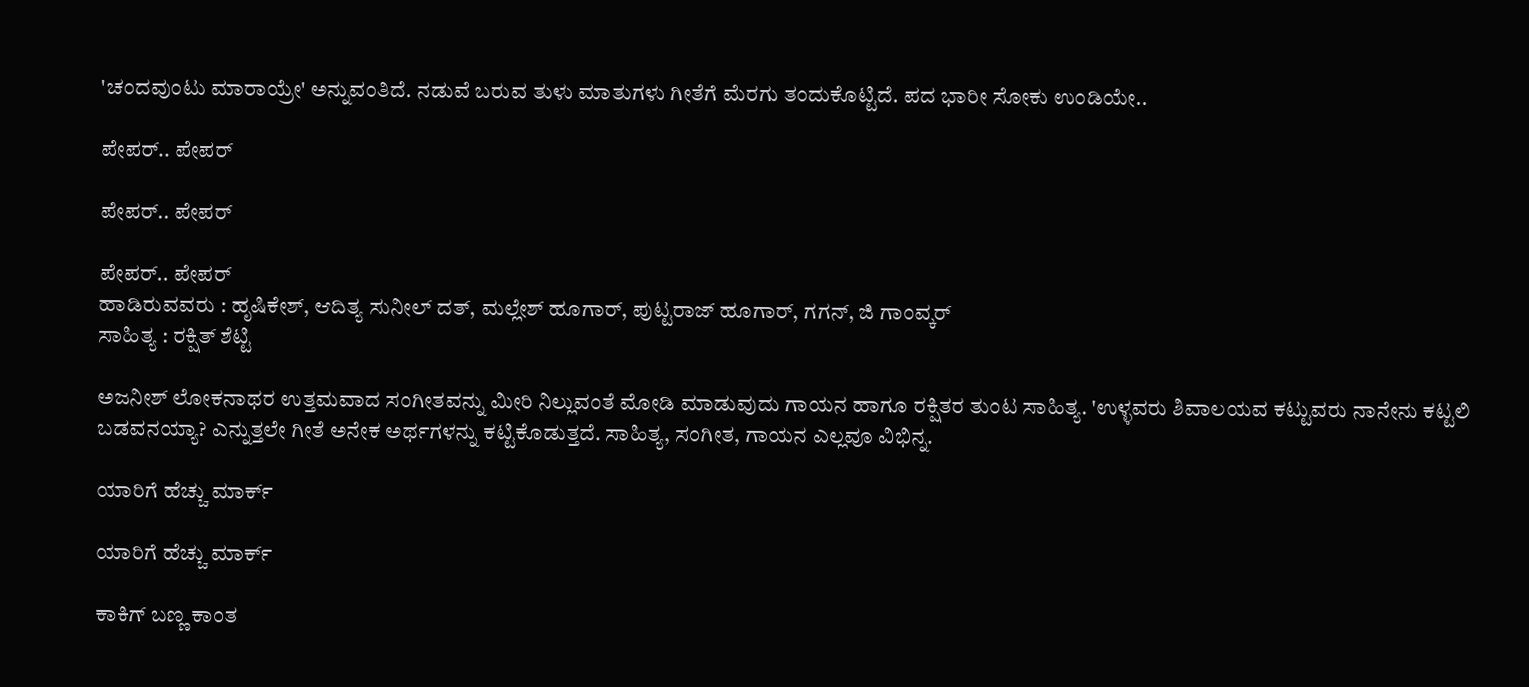'ಚಂದವುಂಟು ಮಾರಾಯ್ರೇ' ಅನ್ನುವಂತಿದೆ. ನಡುವೆ ಬರುವ ತುಳು ಮಾತುಗಳು ಗೀತೆಗೆ ಮೆರಗು ತಂದುಕೊಟ್ಟಿದೆ. ಪದ ಭಾರೀ ಸೋಕು ಉಂಡಿಯೇ..

ಪೇಪರ್.. ಪೇಪರ್

ಪೇಪರ್.. ಪೇಪರ್

ಪೇಪರ್.. ಪೇಪರ್
ಹಾಡಿರುವವರು : ಹೃಷಿಕೇಶ್, ಆದಿತ್ಯ ಸುನೀಲ್ ದತ್, ಮಲ್ಲೇಶ್ ಹೂಗಾರ್, ಪುಟ್ಟರಾಜ್ ಹೂಗಾರ್, ಗಗನ್, ಜಿ ಗಾಂವ್ಕರ್
ಸಾಹಿತ್ಯ : ರಕ್ಷಿತ್ ಶೆಟ್ಟಿ

ಅಜನೀಶ್ ಲೋಕನಾಥರ ಉತ್ತಮವಾದ ಸಂಗೀತವನ್ನು ಮೀರಿ ನಿಲ್ಲುವಂತೆ ಮೋಡಿ ಮಾಡುವುದು ಗಾಯನ ಹಾಗೂ ರಕ್ಷಿತರ ತುಂಟ ಸಾಹಿತ್ಯ. 'ಉಳ್ಳವರು ಶಿವಾಲಯವ ಕಟ್ಟುವರು ನಾನೇನು ಕಟ್ಟಲಿ ಬಡವನಯ್ಯಾ? ಎನ್ನುತ್ತಲೇ ಗೀತೆ ಅನೇಕ ಅರ್ಥಗಳನ್ನು ಕಟ್ಟಿಕೊಡುತ್ತದೆ. ಸಾಹಿತ್ಯ, ಸಂಗೀತ, ಗಾಯನ ಎಲ್ಲವೂ ವಿಭಿನ್ನ.

ಯಾರಿಗೆ ಹೆಚ್ಚು ಮಾರ್ಕ್

ಯಾರಿಗೆ ಹೆಚ್ಚು ಮಾರ್ಕ್

ಕಾಕಿಗ್ ಬಣ್ಣ ಕಾಂತ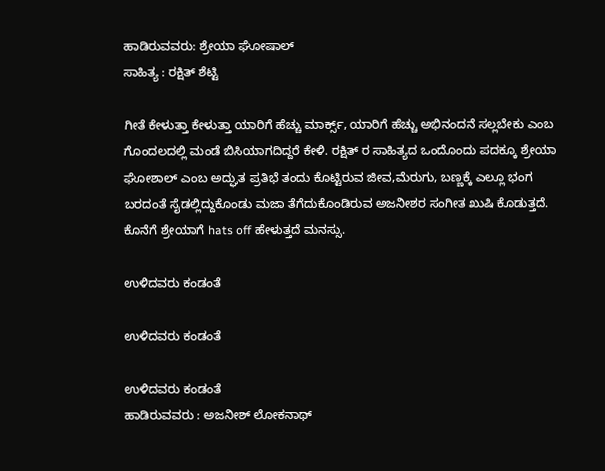ಹಾಡಿರುವವರು: ಶ್ರೇಯಾ ಘೋಷಾಲ್
ಸಾಹಿತ್ಯ : ರಕ್ಷಿತ್ ಶೆಟ್ಟಿ

ಗೀತೆ ಕೇಳುತ್ತಾ ಕೇಳುತ್ತಾ ಯಾರಿಗೆ ಹೆಚ್ಚು ಮಾರ್ಕ್ಸ್, ಯಾರಿಗೆ ಹೆಚ್ಚು ಅಭಿನಂದನೆ ಸಲ್ಲಬೇಕು ಎಂಬ ಗೊಂದಲದಲ್ಲಿ ಮಂಡೆ ಬಿಸಿಯಾಗದಿದ್ದರೆ ಕೇಳಿ. ರಕ್ಷಿತ್ ರ ಸಾಹಿತ್ಯದ ಒಂದೊಂದು ಪದಕ್ಕೂ ಶ್ರೇಯಾ ಘೋಶಾಲ್ ಎಂಬ ಅದ್ಘುತ ಪ್ರತಿಭೆ ತಂದು ಕೊಟ್ಟಿರುವ ಜೀವ,ಮೆರುಗು, ಬಣ್ಣಕ್ಕೆ ಎಲ್ಲೂ ಭಂಗ ಬರದಂತೆ ಸೈಡಲ್ಲಿದ್ದುಕೊಂಡು ಮಜಾ ತೆಗೆದುಕೊಂಡಿರುವ ಅಜನೀಶರ ಸಂಗೀತ ಖುಷಿ ಕೊಡುತ್ತದೆ. ಕೊನೆಗೆ ಶ್ರೇಯಾಗೆ hats off ಹೇಳುತ್ತದೆ ಮನಸ್ಸು.

ಉಳಿದವರು ಕಂಡಂತೆ

ಉಳಿದವರು ಕಂಡಂತೆ

ಉಳಿದವರು ಕಂಡಂತೆ
ಹಾಡಿರುವವರು : ಅಜನೀಶ್ ಲೋಕನಾಥ್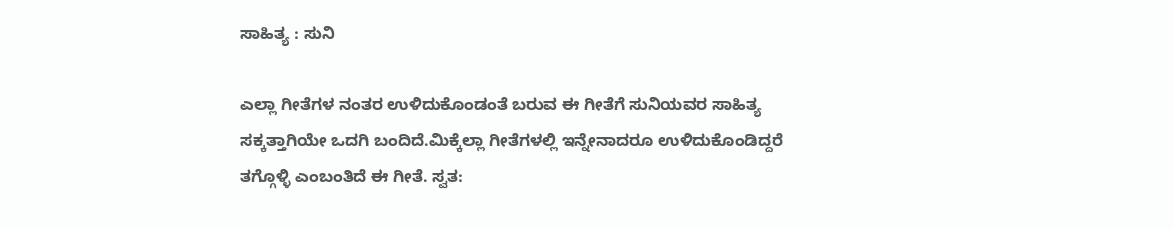ಸಾಹಿತ್ಯ : ಸುನಿ

ಎಲ್ಲಾ ಗೀತೆಗಳ ನಂತರ ಉಳಿದುಕೊಂಡಂತೆ ಬರುವ ಈ ಗೀತೆಗೆ ಸುನಿಯವರ ಸಾಹಿತ್ಯ ಸಕ್ಕತ್ತಾಗಿಯೇ ಒದಗಿ ಬಂದಿದೆ.ಮಿಕ್ಕೆಲ್ಲಾ ಗೀತೆಗಳಲ್ಲಿ ಇನ್ನೇನಾದರೂ ಉಳಿದುಕೊಂಡಿದ್ದರೆ ತಗ್ಗೊಳ್ಳಿ ಎಂಬಂತಿದೆ ಈ ಗೀತೆ. ಸ್ವತ: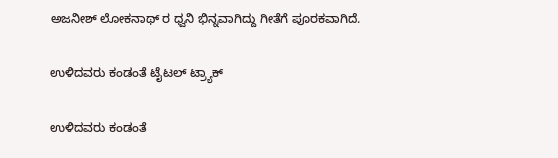ಅಜನೀಶ್ ಲೋಕನಾಥ್ ರ ಧ್ವನಿ ಭಿನ್ನವಾಗಿದ್ದು ಗೀತೆಗೆ ಪೂರಕವಾಗಿದೆ.

ಉಳಿದವರು ಕಂಡಂತೆ ಟೈಟಲ್ ಟ್ರ್ಯಾಕ್

ಉಳಿದವರು ಕಂಡಂತೆ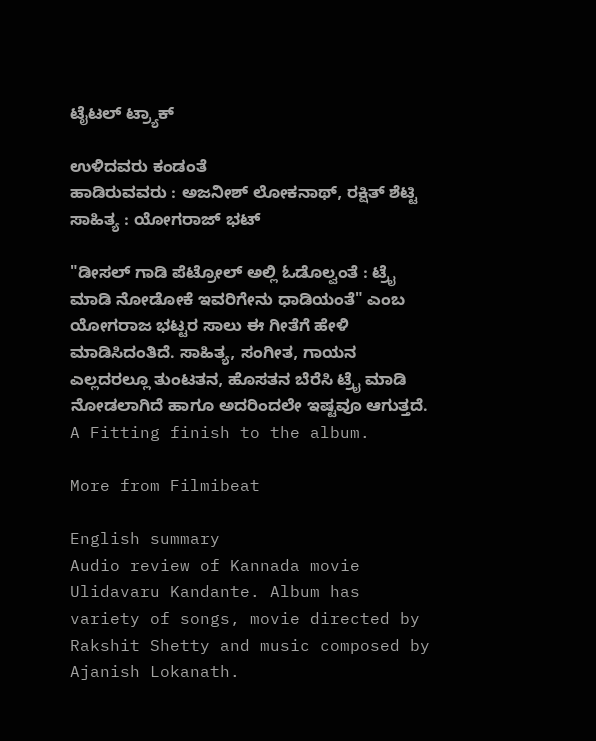ಟೈಟಲ್ ಟ್ರ್ಯಾಕ್

ಉಳಿದವರು ಕಂಡಂತೆ
ಹಾಡಿರುವವರು : ಅಜನೀಶ್ ಲೋಕನಾಥ್, ರಕ್ಷಿತ್ ಶೆಟ್ಟಿ
ಸಾಹಿತ್ಯ : ಯೋಗರಾಜ್ ಭಟ್

"ಡೀಸಲ್ ಗಾಡಿ ಪೆಟ್ರೋಲ್ ಅಲ್ಲಿ ಓಡೊಲ್ವಂತೆ : ಟ್ರೈ ಮಾಡಿ ನೋಡೋಕೆ ಇವರಿಗೇನು ಧಾಡಿಯಂತೆ" ಎಂಬ ಯೋಗರಾಜ ಭಟ್ಟರ ಸಾಲು ಈ ಗೀತೆಗೆ ಹೇಳಿ ಮಾಡಿಸಿದಂತಿದೆ. ಸಾಹಿತ್ಯ, ಸಂಗೀತ, ಗಾಯನ ಎಲ್ಲದರಲ್ಲೂ ತುಂಟತನ, ಹೊಸತನ ಬೆರೆಸಿ ಟ್ರೈ ಮಾಡಿ ನೋಡಲಾಗಿದೆ ಹಾಗೂ ಅದರಿಂದಲೇ ಇಷ್ಟವೂ ಆಗುತ್ತದೆ. A Fitting finish to the album.

More from Filmibeat

English summary
Audio review of Kannada movie Ulidavaru Kandante. Album has variety of songs, movie directed by Rakshit Shetty and music composed by Ajanish Lokanath.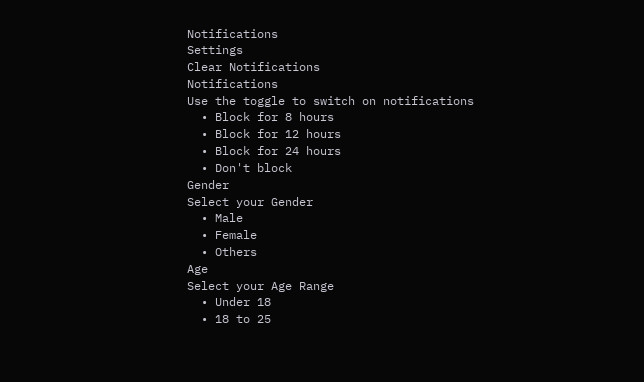Notifications
Settings
Clear Notifications
Notifications
Use the toggle to switch on notifications
  • Block for 8 hours
  • Block for 12 hours
  • Block for 24 hours
  • Don't block
Gender
Select your Gender
  • Male
  • Female
  • Others
Age
Select your Age Range
  • Under 18
  • 18 to 25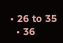• 26 to 35
  • 36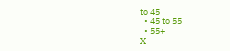to 45
  • 45 to 55
  • 55+
X